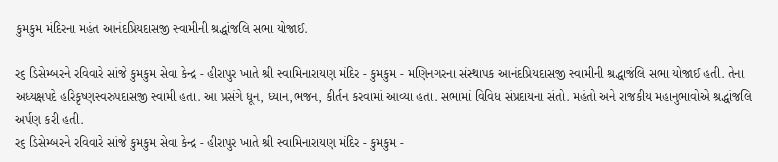કુમકુમ મંદિરના મહંત આનંદપ્રિયદાસજી સ્વામીની શ્રદ્ધાંજલિ સભા યોજાઈ.

ર૬ ડિસેમ્બરને રવિવારે સાંજે કુમકુમ સેવા કેન્દ્ર - હીરાપુર ખાતે શ્રી સ્વામિનારાયણ મંદિર - કુમકુમ - મણિનગરના સંસ્થાપક આનંદપ્રિયદાસજી સ્વામીની શ્રદ્ધાજંલિ સભા યોજાઈ હતી. તેના અધ્યક્ષપદે હરિકૃષ્ણસ્વરુપદાસજી સ્વામી હતા. આ પ્રસંગે ધૂન, ધ્યાન,ભજન, કીર્તન કરવામાં આવ્યા હતા. સભામાં વિવિધ સંપ્રદાયના સંતો. મહંતો અને રાજકીય મહાનુભાવોએ શ્રદ્ધાંજલિ અર્પણ કરી હતી.
ર૬ ડિસેમ્બરને રવિવારે સાંજે કુમકુમ સેવા કેન્દ્ર - હીરાપુર ખાતે શ્રી સ્વામિનારાયણ મંદિર - કુમકુમ -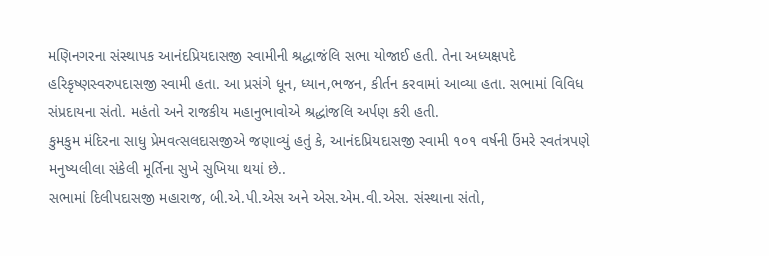મણિનગરના સંસ્થાપક આનંદપ્રિયદાસજી સ્વામીની શ્રદ્ધાજંલિ સભા યોજાઈ હતી. તેના અધ્યક્ષપદે હરિકૃષ્ણસ્વરુપદાસજી સ્વામી હતા. આ પ્રસંગે ધૂન, ધ્યાન,ભજન, કીર્તન કરવામાં આવ્યા હતા. સભામાં વિવિધ સંપ્રદાયના સંતો. મહંતો અને રાજકીય મહાનુભાવોએ શ્રદ્ધાંજલિ અર્પણ કરી હતી.
કુમકુમ મંદિરના સાધુ પ્રેમવત્સલદાસજીએ જણાવ્યું હતું કે, આનંદપ્રિયદાસજી સ્વામી ૧૦૧ વર્ષની ઉંમરે સ્વતંત્રપણે મનુષ્યલીલા સંકેલી મૂર્તિના સુખે સુખિયા થયાં છે..
સભામાં દિલીપદાસજી મહારાજ, બી.એ.પી.એસ અને એસ.એમ.વી.એસ. સંસ્થાના સંતો,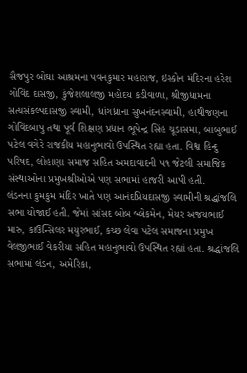સૈજપુર બોઘા આશ્રમના પવનકુમાર મહારાજ, ઇસ્કોન મંદિરના હરેશ ગોવિંદ દાસજી, કુંજેશલાલજી મહોદય કડીવાળા, શ્રીજીધામના સત્યસંકલ્પદાસજી સ્વામી, ધાંગધ્રાના સુખનંદનસ્વામી, હાથીજણના ગોવિંદબાપુ તથા પૂર્વ શિક્ષણ પ્રધાન ભૂપેન્દ્ર સિંહ ચૂડાસમા, બાબુભાઈ પટેલ વગેરે રાજકીય મહાનુભાવો ઉપસ્થિત રહ્યા હતા. વિશ્વ હિન્દુ પરિષદ, લોહાણા સમાજ સહિત અમદાવાદની ૫૧ જેટલી સમાજિક સંસ્થાઓના પ્રમુખશ્રીઓએ પણ સભામાં હાજરી આપી હતી.
લંડનના કુમકુમ મંદિર ખાતે પણ આનંદપ્રિયદાસજી સ્વામીની શ્રદ્ધાંજલિ સભા યોજાઈ હતી. જેમાં સાંસદ બોબ બ્લેકમેન, મેયર અજયભાઈ મારુ, કાઉન્સિલર મયુરભાઈ, કચ્છ લેવા પટેલ સમાજના પ્રમુખ વેલજીભાઈ વેકરીયા સહિત મહાનુભાવો ઉપસ્થિત રહ્યાં હતા. શ્રદ્ધાંજલિ સભામાં લંડન, અમેરિકા,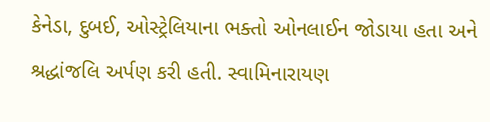કેનેડા, દુબઈ, ઓસ્ટ્રેલિયાના ભક્તો ઓનલાઈન જોડાયા હતા અને શ્રદ્ધાંજલિ અર્પણ કરી હતી. સ્વામિનારાયણ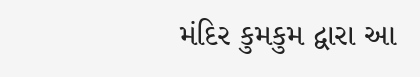મંદિર કુમકુમ દ્વારા આ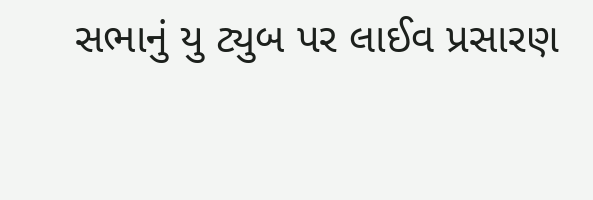સભાનું યુ ટ્યુબ પર લાઈવ પ્રસારણ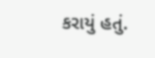કરાયું હતું.